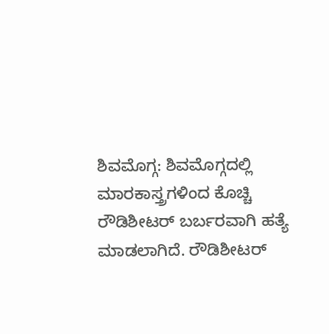ಶಿವಮೊಗ್ಗ: ಶಿವಮೊಗ್ಗದಲ್ಲಿ ಮಾರಕಾಸ್ತ್ರಗಳಿಂದ ಕೊಚ್ಚಿ ರೌಡಿಶೀಟರ್ ಬರ್ಬರವಾಗಿ ಹತ್ಯೆ ಮಾಡಲಾಗಿದೆ. ರೌಡಿಶೀಟರ್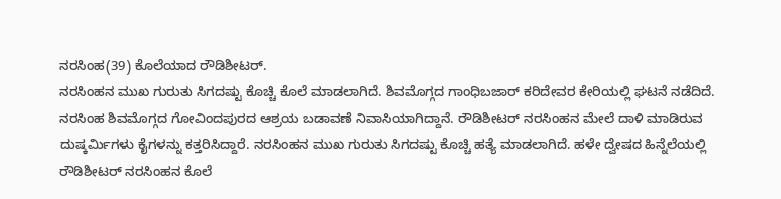ನರಸಿಂಹ(39) ಕೊಲೆಯಾದ ರೌಡಿಶೀಟರ್.
ನರಸಿಂಹನ ಮುಖ ಗುರುತು ಸಿಗದಷ್ಟು ಕೊಚ್ಚಿ ಕೊಲೆ ಮಾಡಲಾಗಿದೆ. ಶಿವಮೊಗ್ಗದ ಗಾಂಧಿಬಜಾರ್ ಕರಿದೇವರ ಕೇರಿಯಲ್ಲಿ ಘಟನೆ ನಡೆದಿದೆ.
ನರಸಿಂಹ ಶಿವಮೊಗ್ಗದ ಗೋವಿಂದಪುರದ ಆಶ್ರಯ ಬಡಾವಣೆ ನಿವಾಸಿಯಾಗಿದ್ದಾನೆ. ರೌಡಿಶೀಟರ್ ನರಸಿಂಹನ ಮೇಲೆ ದಾಳಿ ಮಾಡಿರುವ ದುಷ್ಕರ್ಮಿಗಳು ಕೈಗಳನ್ನು ಕತ್ತರಿಸಿದ್ದಾರೆ. ನರಸಿಂಹನ ಮುಖ ಗುರುತು ಸಿಗದಷ್ಟು ಕೊಚ್ಚಿ ಹತ್ಯೆ ಮಾಡಲಾಗಿದೆ. ಹಳೇ ದ್ವೇಷದ ಹಿನ್ನೆಲೆಯಲ್ಲಿ ರೌಡಿಶೀಟರ್ ನರಸಿಂಹನ ಕೊಲೆ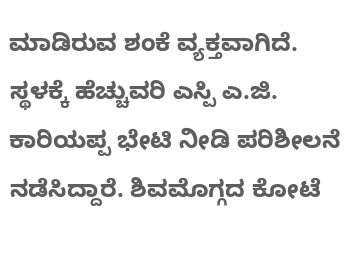ಮಾಡಿರುವ ಶಂಕೆ ವ್ಯಕ್ತವಾಗಿದೆ. ಸ್ಥಳಕ್ಕೆ ಹೆಚ್ಚುವರಿ ಎಸ್ಪಿ ಎ.ಜಿ. ಕಾರಿಯಪ್ಪ ಭೇಟಿ ನೀಡಿ ಪರಿಶೀಲನೆ ನಡೆಸಿದ್ದಾರೆ. ಶಿವಮೊಗ್ಗದ ಕೋಟೆ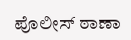ಪೊಲೀಸ್ ಠಾಣಾ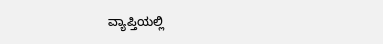ವ್ಯಾಪ್ತಿಯಲ್ಲಿ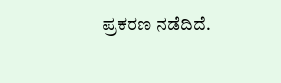ಪ್ರಕರಣ ನಡೆದಿದೆ.